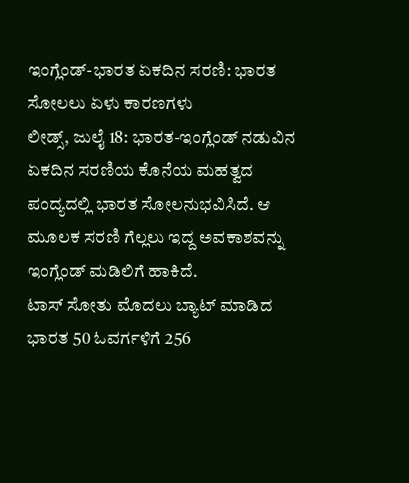ಇಂಗ್ಲೆಂಡ್-ಭಾರತ ಏಕದಿನ ಸರಣಿ: ಭಾರತ ಸೋಲಲು ಏಳು ಕಾರಣಗಳು
ಲೀಡ್ಸ್, ಜುಲೈ 18: ಭಾರತ-ಇಂಗ್ಲೆಂಡ್ ನಡುವಿನ ಏಕದಿನ ಸರಣಿಯ ಕೊನೆಯ ಮಹತ್ವದ ಪಂದ್ಯದಲ್ಲಿ ಭಾರತ ಸೋಲನುಭವಿಸಿದೆ. ಆ ಮೂಲಕ ಸರಣಿ ಗೆಲ್ಲಲು ಇದ್ದ ಅವಕಾಶವನ್ನು ಇಂಗ್ಲೆಂಡ್ ಮಡಿಲಿಗೆ ಹಾಕಿದೆ.
ಟಾಸ್ ಸೋತು ಮೊದಲು ಬ್ಯಾಟ್ ಮಾಡಿದ ಭಾರತ 50 ಓವರ್ಗಳಿಗೆ 256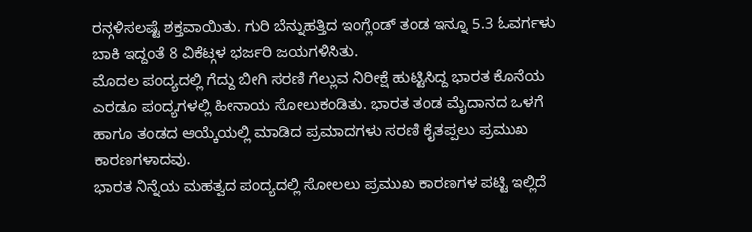ರನ್ಗಳಿಸಲಷ್ಟೆ ಶಕ್ತವಾಯಿತು. ಗುರಿ ಬೆನ್ನುಹತ್ತಿದ ಇಂಗ್ಲೆಂಡ್ ತಂಡ ಇನ್ನೂ 5.3 ಓವರ್ಗಳು ಬಾಕಿ ಇದ್ದಂತೆ 8 ವಿಕೆಟ್ಗಳ ಭರ್ಜರಿ ಜಯಗಳಿಸಿತು.
ಮೊದಲ ಪಂದ್ಯದಲ್ಲಿ ಗೆದ್ದು ಬೀಗಿ ಸರಣಿ ಗೆಲ್ಲುವ ನಿರೀಕ್ಷೆ ಹುಟ್ಟಿಸಿದ್ದ ಭಾರತ ಕೊನೆಯ ಎರಡೂ ಪಂದ್ಯಗಳಲ್ಲಿ ಹೀನಾಯ ಸೋಲುಕಂಡಿತು. ಭಾರತ ತಂಡ ಮೈದಾನದ ಒಳಗೆ ಹಾಗೂ ತಂಡದ ಆಯ್ಕೆಯಲ್ಲಿ ಮಾಡಿದ ಪ್ರಮಾದಗಳು ಸರಣಿ ಕೈತಪ್ಪಲು ಪ್ರಮುಖ ಕಾರಣಗಳಾದವು.
ಭಾರತ ನಿನ್ನೆಯ ಮಹತ್ವದ ಪಂದ್ಯದಲ್ಲಿ ಸೋಲಲು ಪ್ರಮುಖ ಕಾರಣಗಳ ಪಟ್ಟಿ ಇಲ್ಲಿದೆ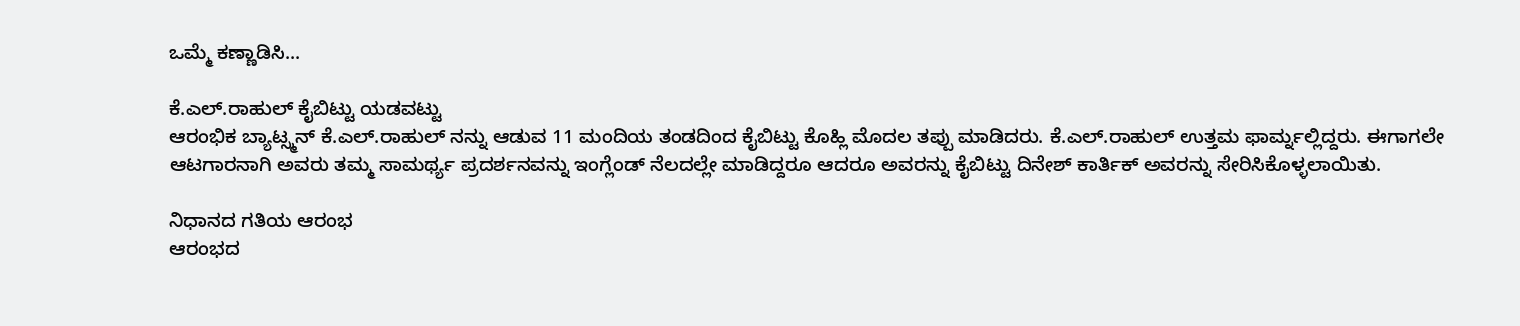ಒಮ್ಮೆ ಕಣ್ಣಾಡಿಸಿ...

ಕೆ.ಎಲ್.ರಾಹುಲ್ ಕೈಬಿಟ್ಟು ಯಡವಟ್ಟು
ಆರಂಭಿಕ ಬ್ಯಾಟ್ಸ್ಮನ್ ಕೆ.ಎಲ್.ರಾಹುಲ್ ನನ್ನು ಆಡುವ 11 ಮಂದಿಯ ತಂಡದಿಂದ ಕೈಬಿಟ್ಟು ಕೊಹ್ಲಿ ಮೊದಲ ತಪ್ಪು ಮಾಡಿದರು. ಕೆ.ಎಲ್.ರಾಹುಲ್ ಉತ್ತಮ ಫಾರ್ಮ್ನಲ್ಲಿದ್ದರು. ಈಗಾಗಲೇ ಆಟಗಾರನಾಗಿ ಅವರು ತಮ್ಮ ಸಾಮರ್ಥ್ಯ ಪ್ರದರ್ಶನವನ್ನು ಇಂಗ್ಲೆಂಡ್ ನೆಲದಲ್ಲೇ ಮಾಡಿದ್ದರೂ ಆದರೂ ಅವರನ್ನು ಕೈಬಿಟ್ಟು ದಿನೇಶ್ ಕಾರ್ತಿಕ್ ಅವರನ್ನು ಸೇರಿಸಿಕೊಳ್ಳಲಾಯಿತು.

ನಿಧಾನದ ಗತಿಯ ಆರಂಭ
ಆರಂಭದ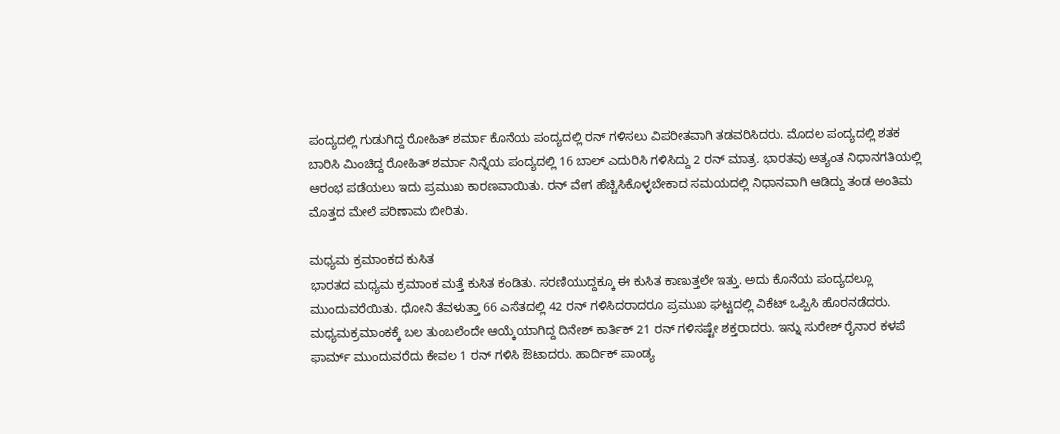ಪಂದ್ಯದಲ್ಲಿ ಗುಡುಗಿದ್ದ ರೋಹಿತ್ ಶರ್ಮಾ ಕೊನೆಯ ಪಂದ್ಯದಲ್ಲಿ ರನ್ ಗಳಿಸಲು ವಿಪರೀತವಾಗಿ ತಡವರಿಸಿದರು. ಮೊದಲ ಪಂದ್ಯದಲ್ಲಿ ಶತಕ ಬಾರಿಸಿ ಮಿಂಚಿದ್ದ ರೋಹಿತ್ ಶರ್ಮಾ ನಿನ್ನೆಯ ಪಂದ್ಯದಲ್ಲಿ 16 ಬಾಲ್ ಎದುರಿಸಿ ಗಳಿಸಿದ್ದು 2 ರನ್ ಮಾತ್ರ. ಭಾರತವು ಅತ್ಯಂತ ನಿಧಾನಗತಿಯಲ್ಲಿ ಆರಂಭ ಪಡೆಯಲು ಇದು ಪ್ರಮುಖ ಕಾರಣವಾಯಿತು. ರನ್ ವೇಗ ಹೆಚ್ಚಿಸಿಕೊಳ್ಳಬೇಕಾದ ಸಮಯದಲ್ಲಿ ನಿಧಾನವಾಗಿ ಆಡಿದ್ದು ತಂಡ ಅಂತಿಮ ಮೊತ್ತದ ಮೇಲೆ ಪರಿಣಾಮ ಬೀರಿತು.

ಮಧ್ಯಮ ಕ್ರಮಾಂಕದ ಕುಸಿತ
ಭಾರತದ ಮಧ್ಯಮ ಕ್ರಮಾಂಕ ಮತ್ತೆ ಕುಸಿತ ಕಂಡಿತು. ಸರಣಿಯುದ್ದಕ್ಕೂ ಈ ಕುಸಿತ ಕಾಣುತ್ತಲೇ ಇತ್ತು. ಅದು ಕೊನೆಯ ಪಂದ್ಯದಲ್ಲೂ ಮುಂದುವರೆಯಿತು. ಧೋನಿ ತೆವಳುತ್ತಾ 66 ಎಸೆತದಲ್ಲಿ 42 ರನ್ ಗಳಿಸಿದರಾದರೂ ಪ್ರಮುಖ ಘಟ್ಟದಲ್ಲಿ ವಿಕೆಟ್ ಒಪ್ಪಿಸಿ ಹೊರನಡೆದರು. ಮಧ್ಯಮಕ್ರಮಾಂಕಕ್ಕೆ ಬಲ ತುಂಬಲೆಂದೇ ಆಯ್ಕೆಯಾಗಿದ್ದ ದಿನೇಶ್ ಕಾರ್ತಿಕ್ 21 ರನ್ ಗಳಿಸಷ್ಟೇ ಶಕ್ತರಾದರು. ಇನ್ನು ಸುರೇಶ್ ರೈನಾರ ಕಳಪೆ ಫಾರ್ಮ್ ಮುಂದುವರೆದು ಕೇವಲ 1 ರನ್ ಗಳಿಸಿ ಔಟಾದರು. ಹಾರ್ದಿಕ್ ಪಾಂಡ್ಯ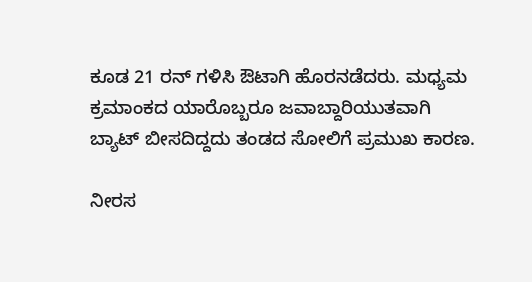ಕೂಡ 21 ರನ್ ಗಳಿಸಿ ಔಟಾಗಿ ಹೊರನಡೆದರು. ಮಧ್ಯಮ ಕ್ರಮಾಂಕದ ಯಾರೊಬ್ಬರೂ ಜವಾಬ್ದಾರಿಯುತವಾಗಿ ಬ್ಯಾಟ್ ಬೀಸದಿದ್ದದು ತಂಡದ ಸೋಲಿಗೆ ಪ್ರಮುಖ ಕಾರಣ.

ನೀರಸ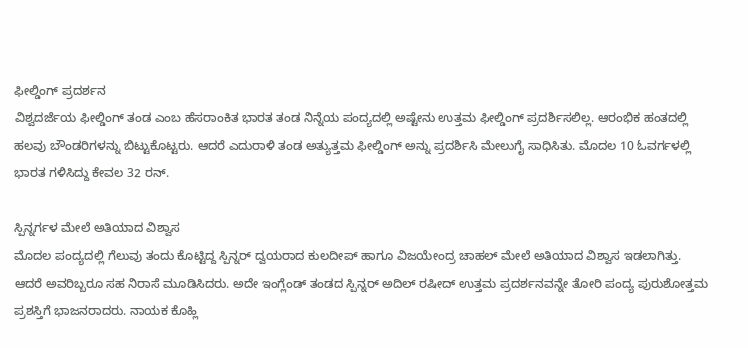ಫೀಲ್ಡಿಂಗ್ ಪ್ರದರ್ಶನ
ವಿಶ್ವದರ್ಜೆಯ ಫೀಲ್ಡಿಂಗ್ ತಂಡ ಎಂಬ ಹೆಸರಾಂಕಿತ ಭಾರತ ತಂಡ ನಿನ್ನೆಯ ಪಂದ್ಯದಲ್ಲಿ ಅಷ್ಟೇನು ಉತ್ತಮ ಫೀಲ್ಡಿಂಗ್ ಪ್ರದರ್ಶಿಸಲಿಲ್ಲ. ಆರಂಭಿಕ ಹಂತದಲ್ಲಿ ಹಲವು ಬೌಂಡರಿಗಳನ್ನು ಬಿಟ್ಟುಕೊಟ್ಟರು. ಆದರೆ ಎದುರಾಳಿ ತಂಡ ಅತ್ಯುತ್ತಮ ಫೀಲ್ಡಿಂಗ್ ಅನ್ನು ಪ್ರದರ್ಶಿಸಿ ಮೇಲುಗೈ ಸಾಧಿಸಿತು. ಮೊದಲ 10 ಓವರ್ಗಳಲ್ಲಿ ಭಾರತ ಗಳಿಸಿದ್ದು ಕೇವಲ 32 ರನ್.

ಸ್ಪಿನ್ನರ್ಗಳ ಮೇಲೆ ಅತಿಯಾದ ವಿಶ್ವಾಸ
ಮೊದಲ ಪಂದ್ಯದಲ್ಲಿ ಗೆಲುವು ತಂದು ಕೊಟ್ಟಿದ್ದ ಸ್ಪಿನ್ನರ್ ದ್ವಯರಾದ ಕುಲದೀಪ್ ಹಾಗೂ ವಿಜಯೇಂದ್ರ ಚಾಹಲ್ ಮೇಲೆ ಅತಿಯಾದ ವಿಶ್ವಾಸ ಇಡಲಾಗಿತ್ತು. ಆದರೆ ಅವರಿಬ್ಬರೂ ಸಹ ನಿರಾಸೆ ಮೂಡಿಸಿದರು. ಅದೇ ಇಂಗ್ಲೆಂಡ್ ತಂಡದ ಸ್ಪಿನ್ನರ್ ಅದಿಲ್ ರಷೀದ್ ಉತ್ತಮ ಪ್ರದರ್ಶನವನ್ನೇ ತೋರಿ ಪಂದ್ಯ ಪುರುಶೋತ್ತಮ ಪ್ರಶಸ್ತಿಗೆ ಭಾಜನರಾದರು. ನಾಯಕ ಕೊಹ್ಲಿ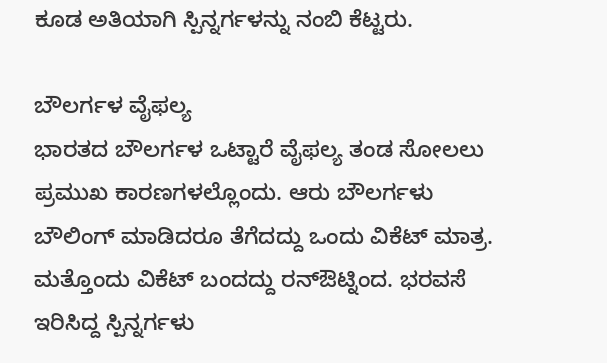ಕೂಡ ಅತಿಯಾಗಿ ಸ್ಪಿನ್ನರ್ಗಳನ್ನು ನಂಬಿ ಕೆಟ್ಟರು.

ಬೌಲರ್ಗಳ ವೈಫಲ್ಯ
ಭಾರತದ ಬೌಲರ್ಗಳ ಒಟ್ಟಾರೆ ವೈಫಲ್ಯ ತಂಡ ಸೋಲಲು ಪ್ರಮುಖ ಕಾರಣಗಳಲ್ಲೊಂದು. ಆರು ಬೌಲರ್ಗಳು ಬೌಲಿಂಗ್ ಮಾಡಿದರೂ ತೆಗೆದದ್ದು ಒಂದು ವಿಕೆಟ್ ಮಾತ್ರ. ಮತ್ತೊಂದು ವಿಕೆಟ್ ಬಂದದ್ದು ರನ್ಔಟ್ನಿಂದ. ಭರವಸೆ ಇರಿಸಿದ್ದ ಸ್ಪಿನ್ನರ್ಗಳು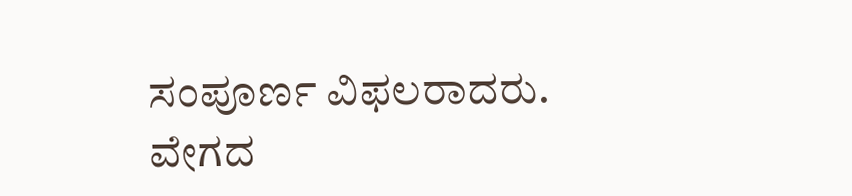ಸಂಪೂರ್ಣ ವಿಫಲರಾದರು. ವೇಗದ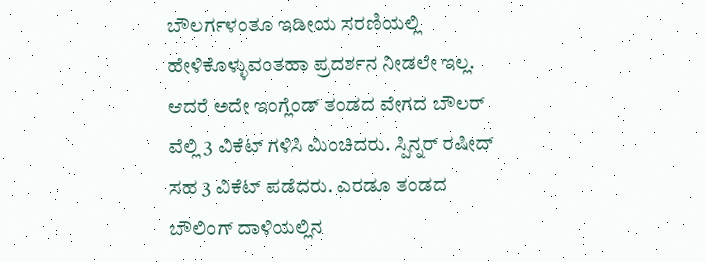ಬೌಲರ್ಗಳಂತೂ ಇಡೀಯ ಸರಣಿಯಲ್ಲಿ ಹೇಳಿಕೊಳ್ಳುವಂತಹಾ ಪ್ರದರ್ಶನ ನೀಡಲೇ ಇಲ್ಲ. ಆದರೆ ಅದೇ ಇಂಗ್ಲೆಂಡ್ ತಂಡದ ವೇಗದ ಬೌಲರ್ ವೆಲ್ಲಿ 3 ವಿಕೆಟ್ ಗಳಿಸಿ ಮಿಂಚಿದರು. ಸ್ಪಿನ್ನರ್ ರಷೀದ್ ಸಹ 3 ವಿಕೆಟ್ ಪಡೆದರು. ಎರಡೂ ತಂಡದ ಬೌಲಿಂಗ್ ದಾಳಿಯಲ್ಲಿನ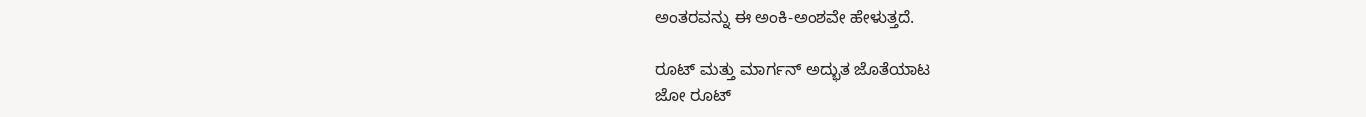ಅಂತರವನ್ನು ಈ ಅಂಕಿ-ಅಂಶವೇ ಹೇಳುತ್ತದೆ.

ರೂಟ್ ಮತ್ತು ಮಾರ್ಗನ್ ಅದ್ಭುತ ಜೊತೆಯಾಟ
ಜೋ ರೂಟ್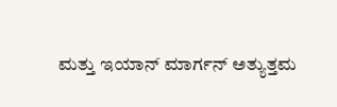ಮತ್ತು ಇಯಾನ್ ಮಾರ್ಗನ್ ಅತ್ಯುತ್ತಮ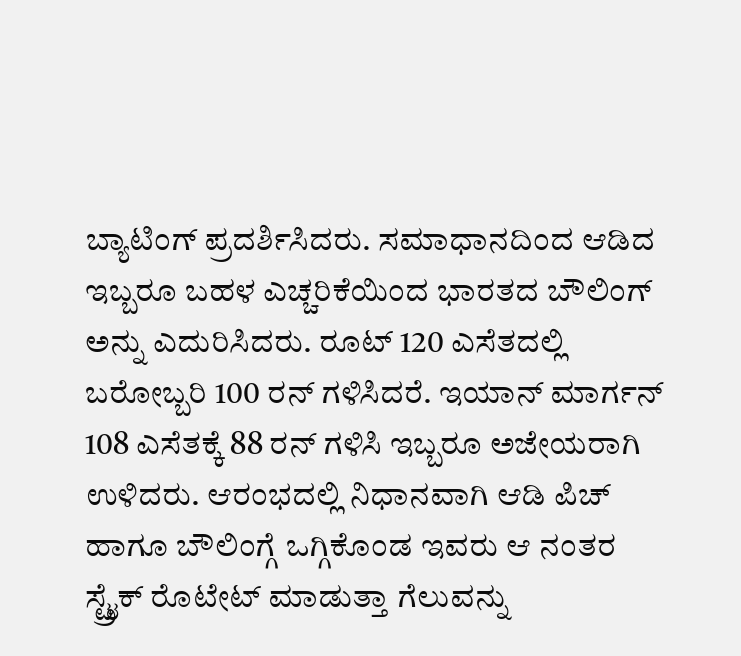ಬ್ಯಾಟಿಂಗ್ ಪ್ರದರ್ಶಿಸಿದರು. ಸಮಾಧಾನದಿಂದ ಆಡಿದ ಇಬ್ಬರೂ ಬಹಳ ಎಚ್ಚರಿಕೆಯಿಂದ ಭಾರತದ ಬೌಲಿಂಗ್ ಅನ್ನು ಎದುರಿಸಿದರು. ರೂಟ್ 120 ಎಸೆತದಲ್ಲಿ ಬರೋಬ್ಬರಿ 100 ರನ್ ಗಳಿಸಿದರೆ. ಇಯಾನ್ ಮಾರ್ಗನ್ 108 ಎಸೆತಕ್ಕೆ 88 ರನ್ ಗಳಿಸಿ ಇಬ್ಬರೂ ಅಜೇಯರಾಗಿ ಉಳಿದರು. ಆರಂಭದಲ್ಲಿ ನಿಧಾನವಾಗಿ ಆಡಿ ಪಿಚ್ ಹಾಗೂ ಬೌಲಿಂಗ್ಗೆ ಒಗ್ಗಿಕೊಂಡ ಇವರು ಆ ನಂತರ ಸ್ಟ್ರೈಕ್ ರೊಟೇಟ್ ಮಾಡುತ್ತಾ ಗೆಲುವನ್ನು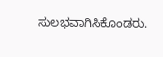ಸುಲಭವಾಗಿಸಿಕೊಂಡರು.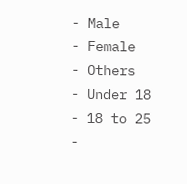- Male
- Female
- Others
- Under 18
- 18 to 25
-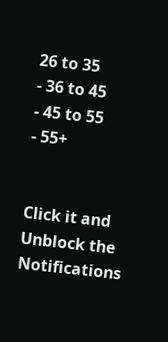26 to 35
- 36 to 45
- 45 to 55
- 55+


Click it and Unblock the Notifications